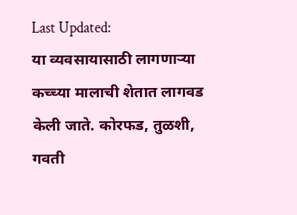Last Updated:
या व्यवसायासाठी लागणाऱ्या कच्च्या मालाची शेतात लागवड केली जाते. कोरफड, तुळशी, गवती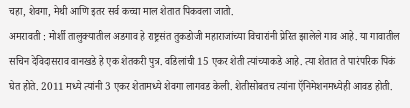चहा, शेवगा, मेथी आणि इतर सर्व कच्चा माल शेतात पिकवला जातो.
अमरावती : मोर्शी तालुक्यातील अडगाव हे राष्ट्रसंत तुकडोजी महाराजांच्या विचारांनी प्रेरित झालेले गाव आहे. या गावातील सचिन देविदासराव वानखडे हे एक शेतकरी पुत्र. वडिलांची 15 एकर शेती त्यांच्याकडे आहे. त्या शेतात ते पारंपरिक पिकं घेत होते. 2011 मध्ये त्यांनी 3 एकर शेतामध्ये शेवगा लागवड केली. शेतीसोबतच त्यांना ऍनिमेशनमध्येही आवड होती.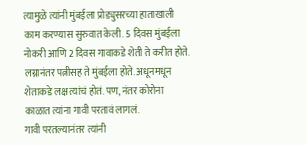त्यामुळे त्यांनी मुंबईला प्रोड्युसरच्या हाताखाली काम करण्यास सुरुवात केली. 5 दिवस मुंबईला नोकरी आणि 2 दिवस गावाकडे शेती ते करीत होते. लग्नानंतर पत्नीसह ते मुंबईला होते. अधूनमधून शेताकडे लक्ष त्यांचं होतं. पण, नंतर कोरोना काळात त्यांना गावी परतावं लागलं.
गावी परतल्यानंतर त्यांनी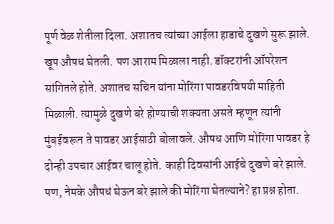पूर्ण वेळ शेतीला दिला. अशातच त्यांच्या आईला हाडाचे दुखणे सुरू झाले. खूप औषध घेतली. पण आराम मिळाला नाही. डॉक्टरांनी ऑपरेशन सांगितले होते. अशातच सचिन यांना मोरिंगा पावडरविषयी माहिती मिळाली. त्यामुळे दुखणे बरे होण्याची शक्यता असते म्हणून त्यांनी मुंबईवरून ते पावडर आईसाठी बोलावले. औषध आणि मोरिंगा पावडर हे दोन्ही उपचार आईवर चालू होते. काही दिवसांनी आईचे दुखणे बरे झाले. पण, नेमके औषधं घेऊन बरे झाले की मोरिंगा घेतल्याने? हा प्रश्न होता.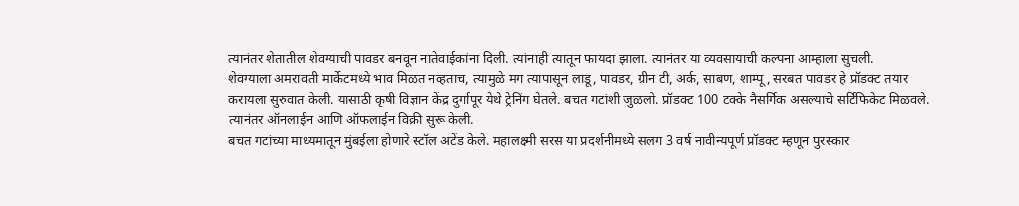त्यानंतर शेतातील शेवग्याची पावडर बनवून नातेवाईकांना दिली. त्यांनाही त्यातून फायदा झाला. त्यानंतर या व्यवसायाची कल्पना आम्हाला सुचली.
शेवग्याला अमरावती मार्केटमध्ये भाव मिळत नव्हताच, त्यामुळे मग त्यापासून लाडू, पावडर, ग्रीन टी, अर्क, साबण, शाम्पू, सरबत पावडर हे प्रॉडक्ट तयार करायला सुरुवात केली. यासाठी कृषी विज्ञान केंद्र दुर्गापूर येथे ट्रेनिंग घेतले. बचत गटांशी जुळलो. प्रॉडक्ट 100 टक्के नैसर्गिक असल्याचे सर्टिफिकेट मिळवले. त्यानंतर ऑनलाईन आणि ऑफलाईन विक्री सुरू केली.
बचत गटांच्या माध्यमातून मुंबईला होणारे स्टॉल अटेंड केले. महालक्ष्मी सरस या प्रदर्शनीमध्ये सलग 3 वर्ष नावीन्यपूर्ण प्रॉडक्ट म्हणून पुरस्कार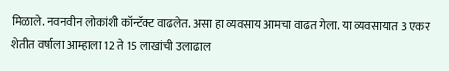मिळाले. नवनवीन लोकांशी कॉन्टॅक्ट वाढलेत. असा हा व्यवसाय आमचा वाढत गेला. या व्यवसायात 3 एकर शेतीत वर्षाला आम्हाला 12 ते 15 लाखांची उलाढाल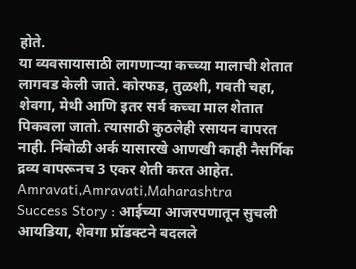होते.
या व्यवसायासाठी लागणाऱ्या कच्च्या मालाची शेतात लागवड केली जाते. कोरफड, तुळशी, गवती चहा, शेवगा, मेथी आणि इतर सर्व कच्चा माल शेतात पिकवला जातो. त्यासाठी कुठलेही रसायन वापरत नाही. निंबोळी अर्क यासारखे आणखी काही नैसर्गिक द्रव्य वापरूनच 3 एकर शेती करत आहेत.
Amravati,Amravati,Maharashtra
Success Story : आईच्या आजरपणातून सुचली आयडिया, शेवगा प्रॉडक्टने बदलले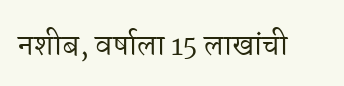नशीब, वर्षाला 15 लाखांची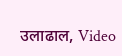उलाढाल, Video